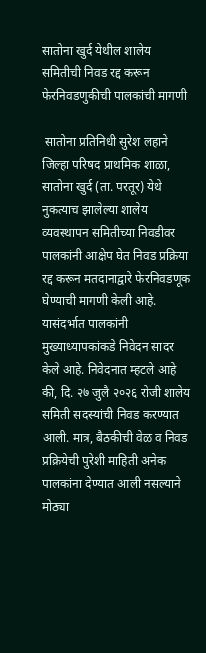सातोना खुर्द येथील शालेय समितीची निवड रद्द करून फेरनिवडणुकीची पालकांची मागणी

 सातोना प्रतिनिधी सुरेश लहाने जिल्हा परिषद प्राथमिक शाळा, सातोना खुर्द (ता. परतूर) येथे नुकत्याच झालेल्या शालेय व्यवस्थापन समितीच्या निवडीवर पालकांनी आक्षेप घेत निवड प्रक्रिया रद्द करून मतदानाद्वारे फेरनिवडणूक घेण्याची मागणी केली आहे. यासंदर्भात पालकांनी मुख्याध्यापकांकडे निवेदन सादर केले आहे. निवेदनात म्हटले आहे की, दि. २७ जुलै २०२६ रोजी शालेय समिती सदस्यांची निवड करण्यात आली. मात्र, बैठकीची वेळ व निवड प्रक्रियेची पुरेशी माहिती अनेक पालकांना देण्यात आली नसल्याने मोठ्या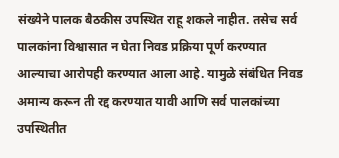संख्येने पालक बैठकीस उपस्थित राहू शकले नाहीत. तसेच सर्व पालकांना विश्वासात न घेता निवड प्रक्रिया पूर्ण करण्यात आल्याचा आरोपही करण्यात आला आहे. यामुळे संबंधित निवड अमान्य करून ती रद्द करण्यात यावी आणि सर्व पालकांच्या उपस्थितीत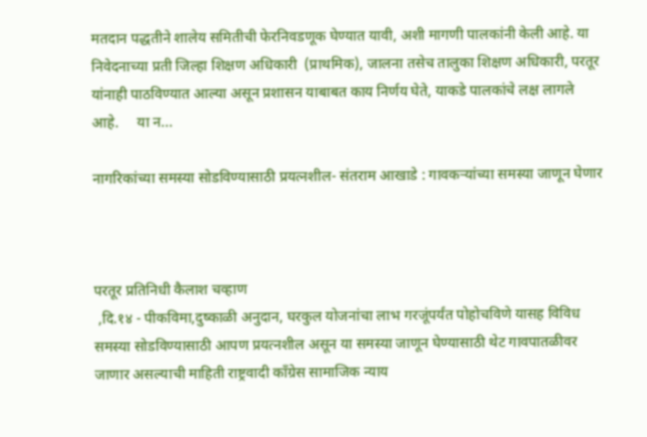मतदान पद्धतीने शालेय समितीची फेरनिवडणूक घेण्यात यावी, अशी मागणी पालकांनी केली आहे. या निवेदनाच्या प्रती जिल्हा शिक्षण अधिकारी  (प्राथमिक), जालना तसेच तालुका शिक्षण अधिकारी, परतूर यांनाही पाठविण्यात आल्या असून प्रशासन याबाबत काय निर्णय घेते, याकडे पालकांचे लक्ष लागले आहे.     या न...

नागरिकांच्या समस्या सोडविण्यासाठी प्रयत्नशील- संतराम आखाडे : गावकऱ्यांच्या समस्या जाणून घेणार



परतूर प्रतिनिधी कैलाश चव्हाण
 ,दि.१४ - पीकविमा,दुष्काळी अनुदान, घरकुल योजनांचा लाभ गरजूंपर्यंत पोहोचविणे यासह विविध समस्या सोडविण्यासाठी आपण प्रयत्नशील असून या समस्या जाणून घेण्यासाठी थेट गावपातळीवर जाणार असल्याची माहिती राष्ट्रवादी कॉंग्रेस सामाजिक न्याय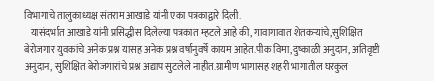विभागाचे तालुकाध्यक्ष संतराम आखाडे यांनी एका पत्रकाद्वारे दिली.
   यासंदर्भात आखाडे यांनी प्रसिद्धीस दिलेल्या पत्रकात म्हटले आहे की, गावागावात शेतकऱ्यांचे,सुशिक्षित बेरोजगार युवकांचे अनेक प्रश्न यासह अनेक प्रश्न वर्षानुवर्षे कायम आहेत.पीक विमा,दुष्काळी अनुदान, अतिवृष्टी अनुदान, सुशिक्षित बेरोजगारांचे प्रश्न अद्याप सुटलेले नाहीत.ग्रामीण भागासह शहरी भागातील घरकुल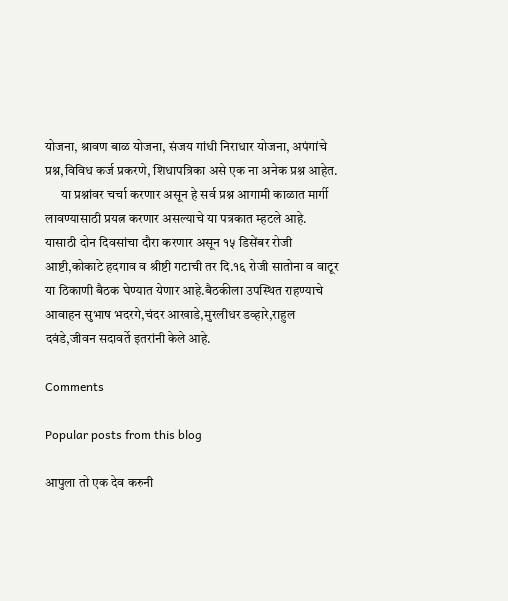योजना, श्रावण बाळ योजना, संजय गांधी निराधार योजना, अपंगांचे प्रश्न,विविध कर्ज प्रकरणे, शिधापत्रिका असे एक ना अनेक प्रश्न आहेत.
      या प्रश्नांवर चर्चा करणार असून हे सर्व प्रश्न आगामी काळात मार्गी लावण्यासाठी प्रयत्न करणार असल्याचे या पत्रकात म्हटले आहे. यासाठी दोन दिवसांचा दौरा करणार असून १५ डिसेंबर रोजी आष्टी,कोकाटे हदगाव व श्रीष्टी गटाची तर दि.१६ रोजी सातोना व वाटूर या ठिकाणी बैठक घेण्यात येणार आहे.बैठकीला उपस्थित राहण्याचे आवाहन सुभाष भदरगे,चंदर आखाडे,मुरलीधर डव्हारे,राहुल दवंडे,जीवन सदावर्ते इतरांनी केले आहे.

Comments

Popular posts from this blog

आपुला तो एक देव करुनी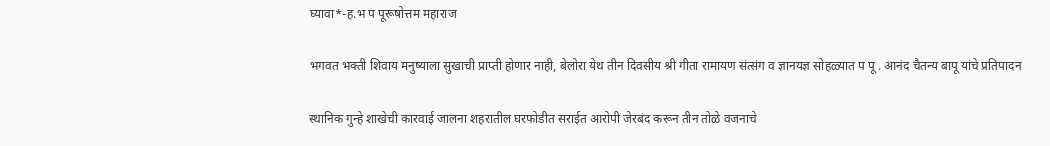घ्यावा*-ह.भ प पूरूषोत्तम महाराज

भगवत भक्ती शिवाय मनुष्याला सुखाची प्राप्ती होणार नाही, बेलोरा येथ तीन दिवसीय श्री गीता रामायण संत्संग व ज्ञानयज्ञ सोहळ्यात प पू . आनंद चैतन्य बापू यांचे प्रतिपादन

स्थानिक गुन्हे शाखेची कारवाई जालना शहरातील घरफोडीत सराईत आरोपी जेरबंद करून तीन तोळे वजनाचे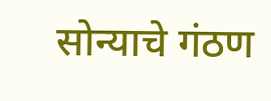सोन्याचे गंठण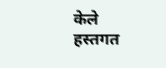केले हस्तगत